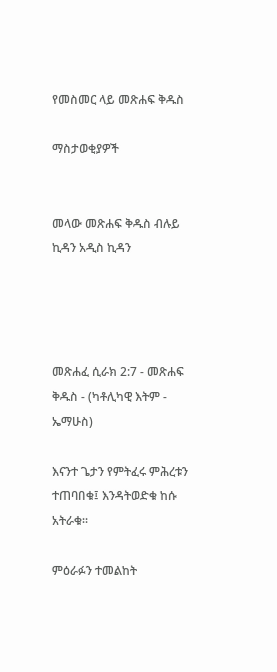የመስመር ላይ መጽሐፍ ቅዱስ

ማስታወቂያዎች


መላው መጽሐፍ ቅዱስ ብሉይ ኪዳን አዲስ ኪዳን




መጽሐፈ ሲራክ 2:7 - መጽሐፍ ቅዱስ - (ካቶሊካዊ እትም - ኤማሁስ)

እናንተ ጌታን የምትፈሩ ምሕረቱን ተጠባበቁ፤ እንዳትወድቁ ከሱ አትራቁ።

ምዕራፉን ተመልከት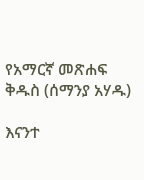የአማርኛ መጽሐፍ ቅዱስ (ሰማንያ አሃዱ)

እናንተ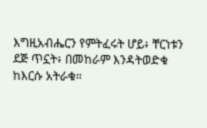እግዚአብሔርን የምትፈሩት ሆይ፥ ቸርነቱን ደጅ ጥኗት፥ በመከራም እንዳትወድቁ ከእርሱ አትራቁ።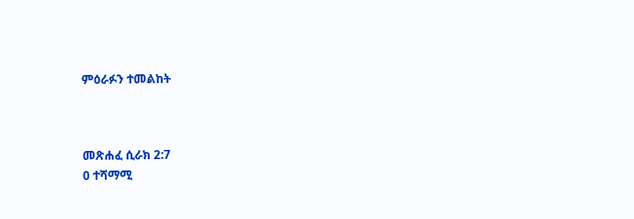ምዕራፉን ተመልከት



መጽሐፈ ሲራክ 2:7
0 ተሻማሚ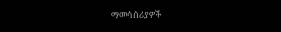ማመሳሰሪያዎች